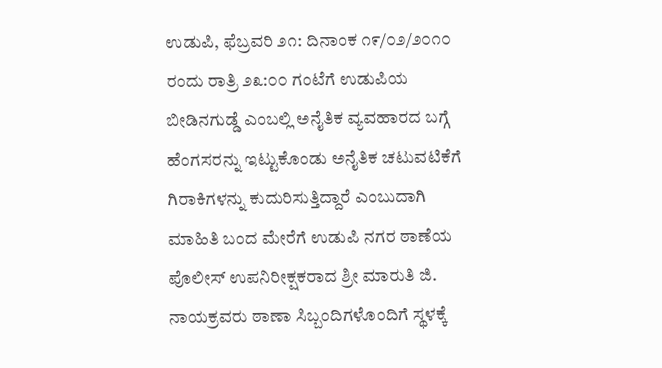ಉಡುಪಿ, ಫೆಬ್ರವರಿ ೨೧: ದಿನಾಂಕ ೧೯/೦೨/೨೦೧೦ ರಂದು ರಾತ್ರಿ ೨೩:೦೦ ಗಂಟೆಗೆ ಉಡುಪಿಯ ಬೀಡಿನಗುಡ್ಡೆ ಎಂಬಲ್ಲಿ ಅನೈತಿಕ ವ್ಯವಹಾರದ ಬಗ್ಗೆ ಹೆಂಗಸರನ್ನು ಇಟ್ಟುಕೊಂಡು ಅನೈತಿಕ ಚಟುವಟಿಕೆಗೆ ಗಿರಾಕಿಗಳನ್ನು ಕುದುರಿಸುತ್ತಿದ್ದಾರೆ ಎಂಬುದಾಗಿ ಮಾಹಿತಿ ಬಂದ ಮೇರೆಗೆ ಉಡುಪಿ ನಗರ ಠಾಣೆಯ ಪೊಲೀಸ್ ಉಪನಿರೀಕ್ಷಕರಾದ ಶ್ರೀ ಮಾರುತಿ ಜಿ. ನಾಯಕ್ರವರು ಠಾಣಾ ಸಿಬ್ಬಂದಿಗಳೊಂದಿಗೆ ಸ್ಥಳಕ್ಕೆ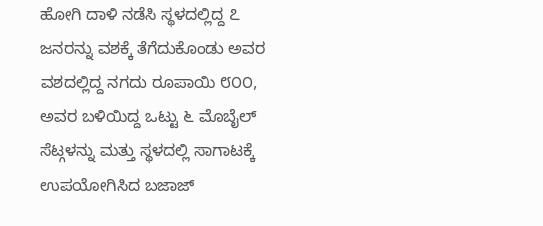ಹೋಗಿ ದಾಳಿ ನಡೆಸಿ ಸ್ಥಳದಲ್ಲಿದ್ದ ೭ ಜನರನ್ನು ವಶಕ್ಕೆ ತೆಗೆದುಕೊಂಡು ಅವರ ವಶದಲ್ಲಿದ್ದ ನಗದು ರೂಪಾಯಿ ೮೦೦, ಅವರ ಬಳಿಯಿದ್ದ ಒಟ್ಟು ೬ ಮೊಬೈಲ್ ಸೆಟ್ಗಳನ್ನು ಮತ್ತು ಸ್ಥಳದಲ್ಲಿ ಸಾಗಾಟಕ್ಕೆ ಉಪಯೋಗಿಸಿದ ಬಜಾಜ್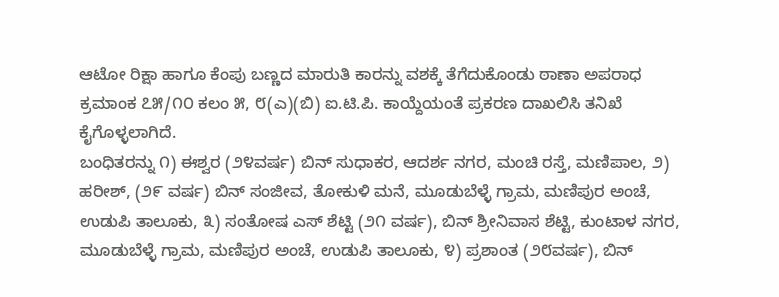ಆಟೋ ರಿಕ್ಷಾ ಹಾಗೂ ಕೆಂಪು ಬಣ್ಣದ ಮಾರುತಿ ಕಾರನ್ನು ವಶಕ್ಕೆ ತೆಗೆದುಕೊಂಡು ಠಾಣಾ ಅಪರಾಧ ಕ್ರಮಾಂಕ ೭೫/೧೦ ಕಲಂ ೫, ೮(ಎ)(ಬಿ) ಐ.ಟಿ.ಪಿ. ಕಾಯ್ದೆಯಂತೆ ಪ್ರಕರಣ ದಾಖಲಿಸಿ ತನಿಖೆ ಕೈಗೊಳ್ಳಲಾಗಿದೆ.
ಬಂಧಿತರನ್ನು ೧) ಈಶ್ವರ (೨೪ವರ್ಷ) ಬಿನ್ ಸುಧಾಕರ, ಆದರ್ಶ ನಗರ, ಮಂಚಿ ರಸ್ತೆ, ಮಣಿಪಾಲ, ೨) ಹರೀಶ್, (೨೯ ವರ್ಷ) ಬಿನ್ ಸಂಜೀವ, ತೋಕುಳಿ ಮನೆ, ಮೂಡುಬೆಳ್ಳೆ ಗ್ರಾಮ, ಮಣಿಪುರ ಅಂಚೆ, ಉಡುಪಿ ತಾಲೂಕು, ೩) ಸಂತೋಷ ಎಸ್ ಶೆಟ್ಟಿ (೨೧ ವರ್ಷ), ಬಿನ್ ಶ್ರೀನಿವಾಸ ಶೆಟ್ಟಿ, ಕುಂಟಾಳ ನಗರ, ಮೂಡುಬೆಳ್ಳೆ ಗ್ರಾಮ, ಮಣಿಪುರ ಅಂಚೆ, ಉಡುಪಿ ತಾಲೂಕು, ೪) ಪ್ರಶಾಂತ (೨೮ವರ್ಷ), ಬಿನ್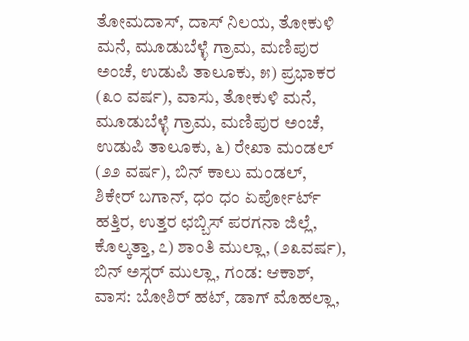ತೋಮದಾಸ್, ದಾಸ್ ನಿಲಯ, ತೋಕುಳಿ ಮನೆ, ಮೂಡುಬೆಳ್ಳೆ ಗ್ರಾಮ, ಮಣಿಪುರ ಅಂಚೆ, ಉಡುಪಿ ತಾಲೂಕು, ೫) ಪ್ರಭಾಕರ (೩೦ ವರ್ಷ), ವಾಸು, ತೋಕುಳಿ ಮನೆ, ಮೂಡುಬೆಳ್ಳೆ ಗ್ರಾಮ, ಮಣಿಪುರ ಅಂಚೆ, ಉಡುಪಿ ತಾಲೂಕು, ೬) ರೇಖಾ ಮಂಡಲ್ (೨೨ ವರ್ಷ), ಬಿನ್ ಕಾಲು ಮಂಡಲ್, ಶಿಕೇರ್ ಬಗಾನ್, ಧಂ ಧಂ ಏರ್ಪೋರ್ಟ್ ಹತ್ತಿರ, ಉತ್ತರ ಛಬ್ಬಿಸ್ ಪರಗನಾ ಜಿಲ್ಲೆ, ಕೊಲ್ಕತ್ತಾ, ೭) ಶಾಂತಿ ಮುಲ್ಲಾ, (೨೩ವರ್ಷ), ಬಿನ್ ಅಸ್ಗರ್ ಮುಲ್ಲಾ, ಗಂಡ: ಆಕಾಶ್, ವಾಸ: ಬೋಶಿರ್ ಹಟ್, ಡಾಗ್ ಮೊಹಲ್ಲಾ,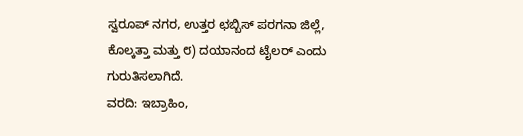ಸ್ವರೂಪ್ ನಗರ, ಉತ್ತರ ಛಬ್ಬಿಸ್ ಪರಗನಾ ಜಿಲ್ಲೆ, ಕೊಲ್ಕತ್ತಾ ಮತ್ತು ೮) ದಯಾನಂದ ಟೈಲರ್ ಎಂದು ಗುರುತಿಸಲಾಗಿದೆ.
ವರದಿ: ಇಬ್ರಾಹಿಂ,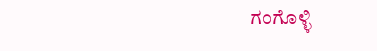ಗಂಗೊಳ್ಳಿ